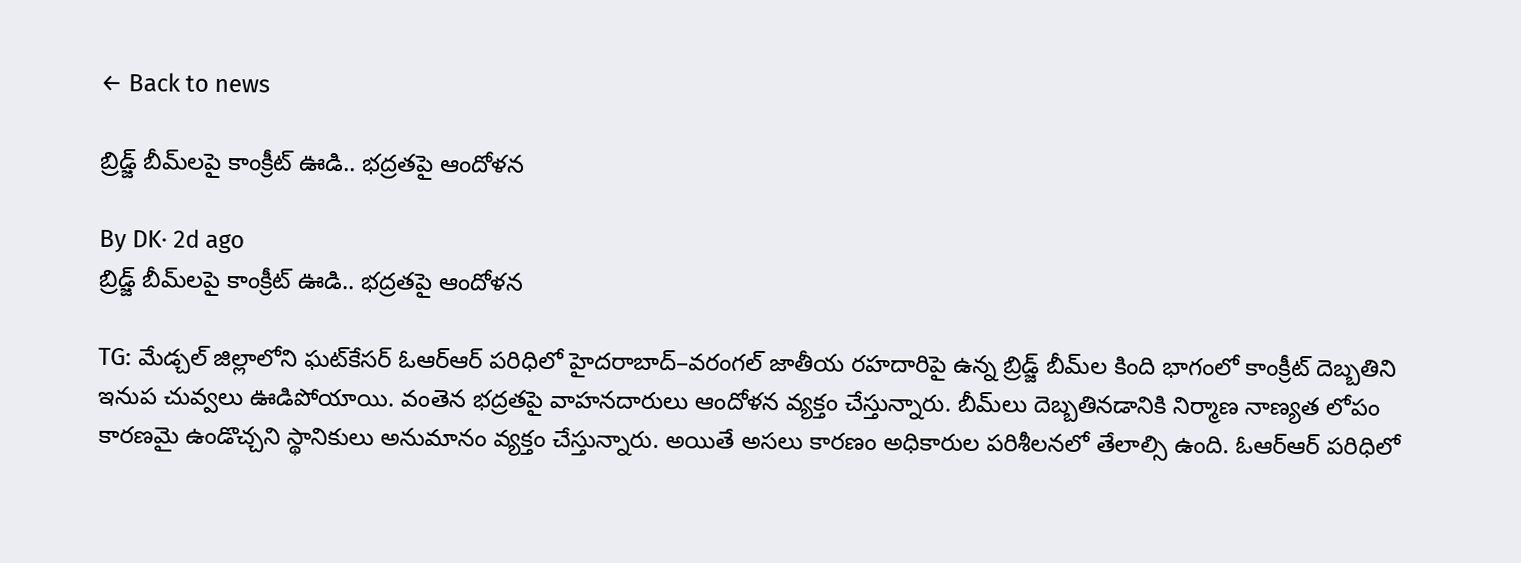← Back to news

బ్రిడ్జ్ బీమ్‌లపై కాంక్రీట్‌ ఊడి.. భద్రతపై ఆందోళన

By DK· 2d ago
బ్రిడ్జ్ బీమ్‌లపై కాంక్రీట్‌ ఊడి.. భద్రతపై ఆందోళన

TG: మేడ్చల్ జిల్లాలోని ఘట్‌కేసర్‌ ఓఆర్‌ఆర్‌ పరిధిలో హైదరాబాద్‌–వరంగల్‌ జాతీయ రహదారిపై ఉన్న బ్రిడ్జ్ బీమ్‌ల కింది భాగంలో కాంక్రీట్‌ దెబ్బతిని ఇనుప చువ్వలు ఊడిపోయాయి. వంతెన భద్రతపై వాహనదారులు ఆందోళన వ్యక్తం చేస్తున్నారు. బీమ్‌లు దెబ్బతినడానికి నిర్మాణ నాణ్యత లోపం కారణమై ఉండొచ్చని స్థానికులు అనుమానం వ్యక్తం చేస్తున్నారు. అయితే అసలు కారణం అధికారుల పరిశీలనలో తేలాల్సి ఉంది. ఓఆర్‌ఆర్‌ పరిధిలో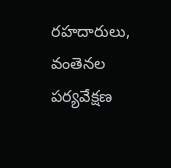రహదారులు, వంతెనల పర్యవేక్షణ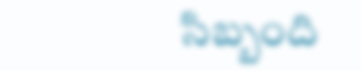సిబ్బంది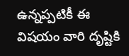ఉన్నప్పటికీ ఈ విషయం వారి దృష్టికి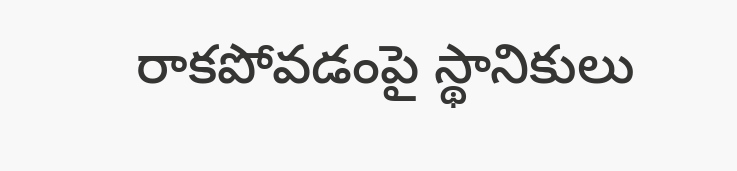రాకపోవడంపై స్థానికులు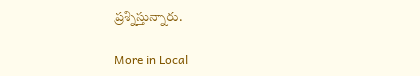ప్రశ్నిస్తున్నారు.

More in Local